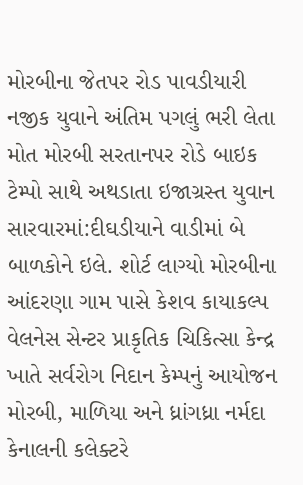મોરબીના જેતપર રોડ પાવડીયારી નજીક યુવાને અંતિમ પગલું ભરી લેતા મોત મોરબી સરતાનપર રોડે બાઇક ટેમ્પો સાથે અથડાતા ઇજાગ્રસ્ત યુવાન સારવારમાં:દીઘડીયાને વાડીમાં બે બાળકોને ઇલે. શોર્ટ લાગ્યો મોરબીના આંદરણા ગામ પાસે કેશવ કાયાકલ્પ વેલનેસ સેન્ટર પ્રાકૃતિક ચિકિત્સા કેન્દ્ર ખાતે સર્વરોગ નિદાન કેમ્પનું આયોજન મોરબી, માળિયા અને ધ્રાંગધ્રા નર્મદા કેનાલની કલેક્ટરે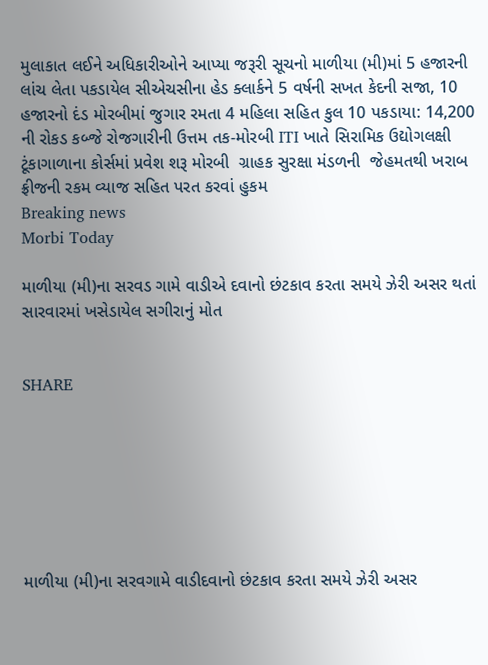મુલાકાત લઈને અધિકારીઓને આપ્યા જરૂરી સૂચનો માળીયા (મી)માં 5 હજારની લાંચ લેતા પકડાયેલ સીએચસીના હેડ ક્લાર્કને 5 વર્ષની સખત કેદની સજા, 10 હજારનો દંડ મોરબીમાં જુગાર રમતા 4 મહિલા સહિત કુલ 10 પકડાયા: 14,200 ની રોકડ કબ્જે રોજગારીની ઉત્તમ તક-મોરબી ITI ખાતે સિરામિક ઉદ્યોગલક્ષી ટૂંકાગાળાના કોર્સમાં પ્રવેશ શરૂ મોરબી  ગ્રાહક સુરક્ષા મંડળની  જેહમતથી ખરાબ ફ્રીજની રકમ વ્યાજ સહિત પરત કરવાં હુકમ
Breaking news
Morbi Today

માળીયા (મી)ના સરવડ ગામે વાડીએ દવાનો છંટકાવ કરતા સમયે ઝેરી અસર થતાં સારવારમાં ખસેડાયેલ સગીરાનું મોત


SHARE







માળીયા (મી)ના સરવગામે વાડીદવાનો છંટકાવ કરતા સમયે ઝેરી અસર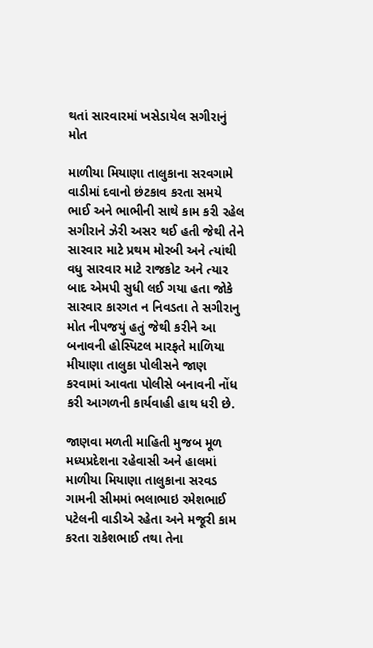થતાં સારવારમાં ખસેડાયેલ સગીરાનું મોત

માળીયા મિયાણા તાલુકાના સરવગામે વાડીમાં દવાનો છંટકાવ કરતા સમયે ભાઈ અને ભાભીની સાથે કામ કરી રહેલ સગીરાને ઝેરી અસર થઈ હતી જેથી તેને સારવાર માટે પ્રથમ મોરબી અને ત્યાંથી વધુ સારવાર માટે રાજકોટ અને ત્યાર બાદ એમપી સુધી લઈ ગયા હતા જોકે સારવાર કારગત ન નિવડતા તે સગીરાનુ મોત નીપજયું હતું જેથી કરીને આ બનાવની હોસ્પિટલ મારફતે માળિયા મીયાણા તાલુકા પોલીસને જાણ કરવામાં આવતા પોલીસે બનાવની નોંધ કરી આગળની કાર્યવાહી હાથ ધરી છે.

જાણવા મળતી માહિતી મુજબ મૂળ મધ્યપ્રદેશના રહેવાસી અને હાલમાં માળીયા મિયાણા તાલુકાના સરવડ ગામની સીમમાં ભલાભાઇ રમેશભાઈ પટેલની વાડીએ રહેતા અને મજૂરી કામ કરતા રાકેશભાઈ તથા તેના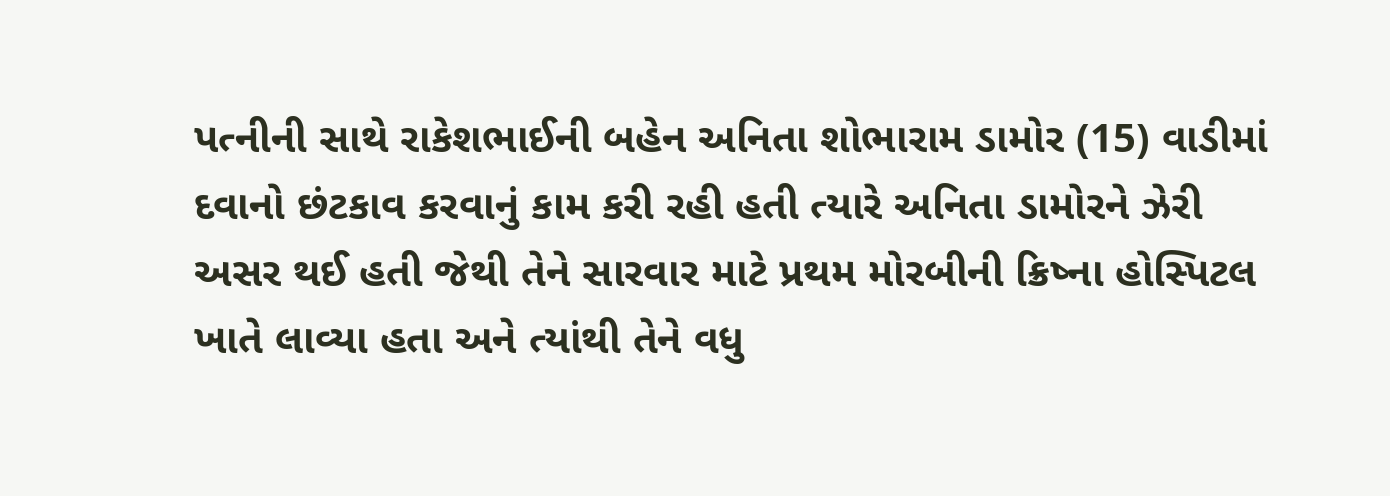પત્નીની સાથે રાકેશભાઈની બહેન અનિતા શોભારામ ડામોર (15) વાડીમાં દવાનો છંટકાવ કરવાનું કામ કરી રહી હતી ત્યારે અનિતા ડામોરને ઝેરી અસર થઈ હતી જેથી તેને સારવાર માટે પ્રથમ મોરબીની ક્રિષ્ના હોસ્પિટલ ખાતે લાવ્યા હતા અને ત્યાંથી તેને વધુ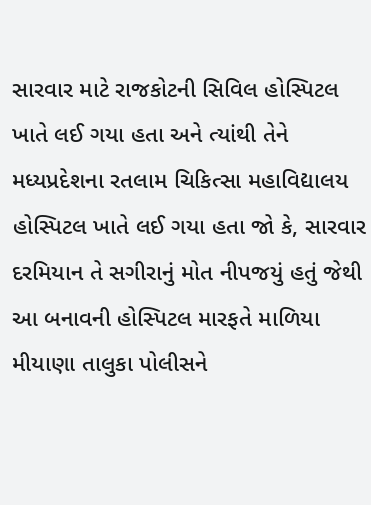સારવાર માટે રાજકોટની સિવિલ હોસ્પિટલ ખાતે લઈ ગયા હતા અને ત્યાંથી તેને મધ્યપ્રદેશના રતલામ ચિકિત્સા મહાવિદ્યાલય હોસ્પિટલ ખાતે લઈ ગયા હતા જો કે, સારવાર દરમિયાન તે સગીરાનું મોત નીપજયું હતું જેથી આ બનાવની હોસ્પિટલ મારફતે માળિયા મીયાણા તાલુકા પોલીસને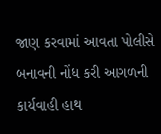જાણ કરવામાં આવતા પોલીસે બનાવની નોંધ કરી આગળની કાર્યવાહી હાથ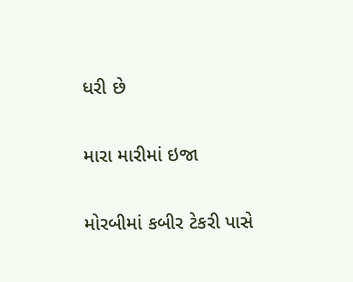ધરી છે

મારા મારીમાં ઇજા

મોરબીમાં કબીર ટેકરી પાસે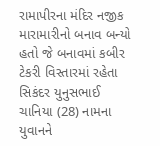રામાપીરના મંદિર નજીક મારામારીનો બનાવ બન્યો હતો જે બનાવમાં કબીર ટેકરી વિસ્તારમાં રહેતા સિકંદર યુનુસભાઈ ચાનિયા (28) નામના યુવાનને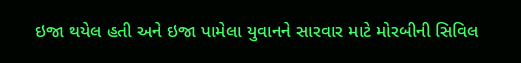ઇજા થયેલ હતી અને ઇજા પામેલા યુવાનને સારવાર માટે મોરબીની સિવિલ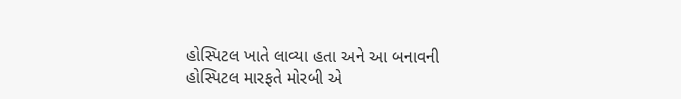હોસ્પિટલ ખાતે લાવ્યા હતા અને આ બનાવની હોસ્પિટલ મારફતે મોરબી એ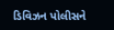ડિવિઝન પોલીસને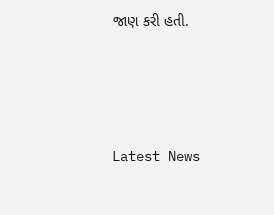જાણ કરી હતી.






Latest News